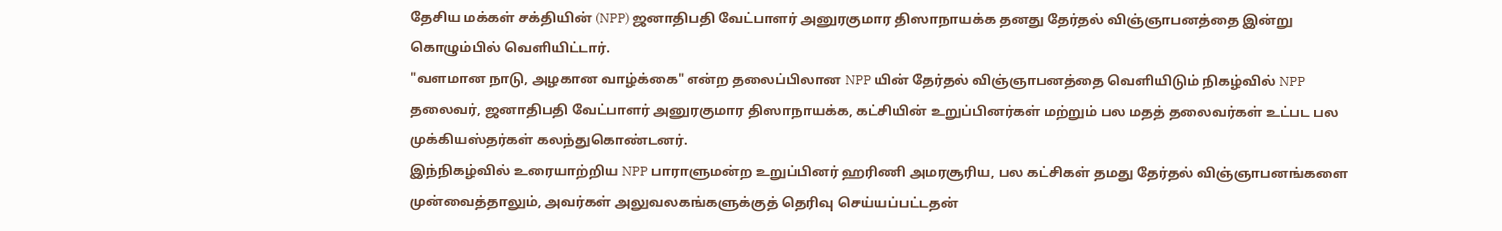தேசிய மக்கள் சக்தியின் (NPP) ஜனாதிபதி வேட்பாளர் அனுரகுமார திஸாநாயக்க தனது தேர்தல் விஞ்ஞாபனத்தை இன்று கொழும்பில் வெளியிட்டார்.
"வளமான நாடு, அழகான வாழ்க்கை" என்ற தலைப்பிலான NPP யின் தேர்தல் விஞ்ஞாபனத்தை வெளியிடும் நிகழ்வில் NPP தலைவர், ஜனாதிபதி வேட்பாளர் அனுரகுமார திஸாநாயக்க, கட்சியின் உறுப்பினர்கள் மற்றும் பல மதத் தலைவர்கள் உட்பட பல முக்கியஸ்தர்கள் கலந்துகொண்டனர்.
இந்நிகழ்வில் உரையாற்றிய NPP பாராளுமன்ற உறுப்பினர் ஹரிணி அமரசூரிய, பல கட்சிகள் தமது தேர்தல் விஞ்ஞாபனங்களை முன்வைத்தாலும், அவர்கள் அலுவலகங்களுக்குத் தெரிவு செய்யப்பட்டதன்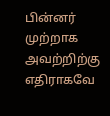பின்னர் முற்றாக அவற்றிற்கு எதிராகவே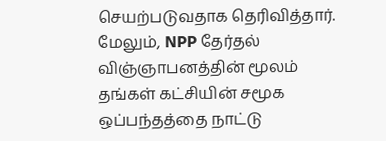செயற்படுவதாக தெரிவித்தார்.
மேலும், NPP தேர்தல் விஞ்ஞாபனத்தின் மூலம் தங்கள் கட்சியின் சமூக ஒப்பந்தத்தை நாட்டு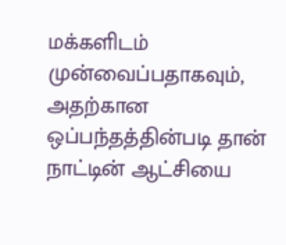மக்களிடம் முன்வைப்பதாகவும், அதற்கான ஒப்பந்தத்தின்படி தான் நாட்டின் ஆட்சியை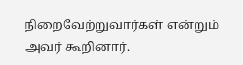நிறைவேற்றுவார்கள் என்றும் அவர் கூறினார்.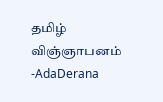தமிழ் விஞ்ஞாபனம் -AdaDerana